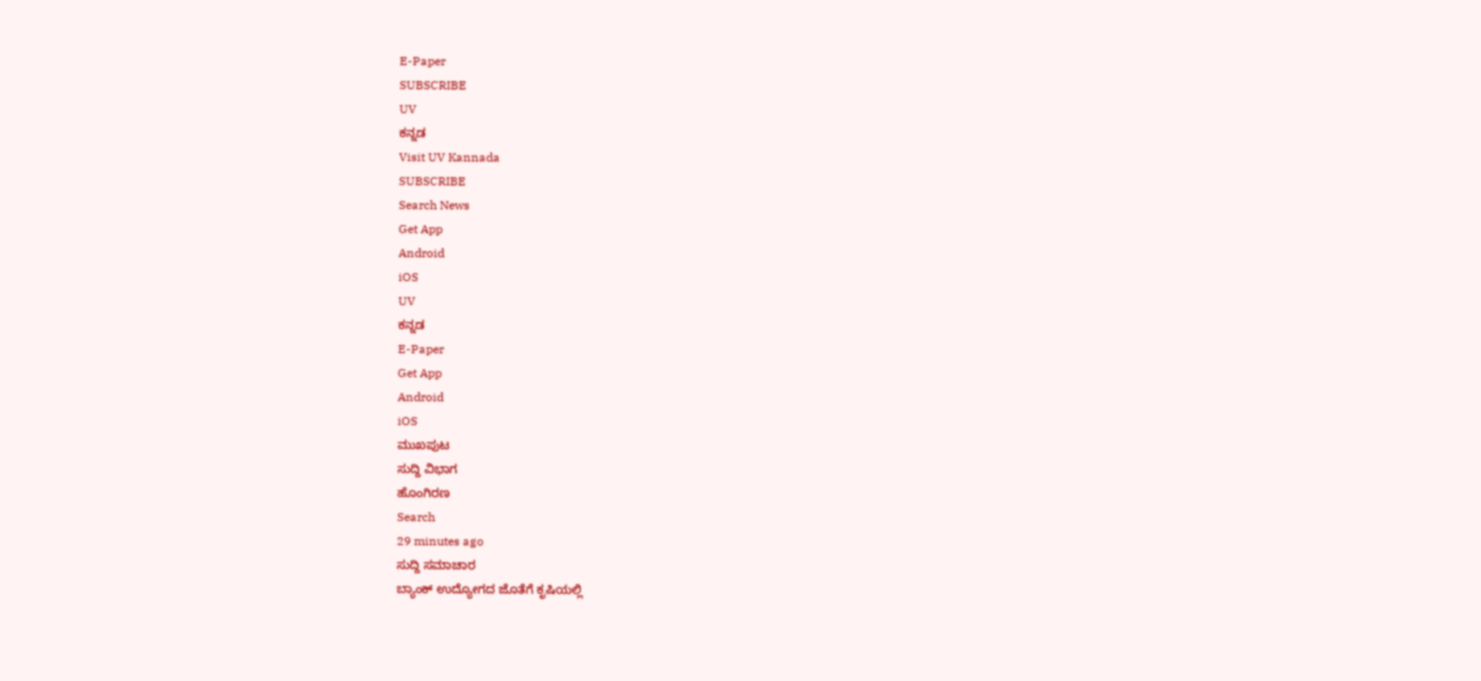E-Paper
SUBSCRIBE
UV
ಕನ್ನಡ
Visit UV Kannada
SUBSCRIBE
Search News
Get App
Android
iOS
UV
ಕನ್ನಡ
E-Paper
Get App
Android
iOS
ಮುಖಪುಟ
ಸುದ್ದಿ ವಿಭಾಗ
ಹೊಂಗಿರಣ
Search
29 minutes ago
ಸುದ್ದಿ ಸಮಾಚಾರ
ಬ್ಯಾಂಕ್ ಉದ್ಯೋಗದ ಜೊತೆಗೆ ಕೃಷಿಯಲ್ಲಿ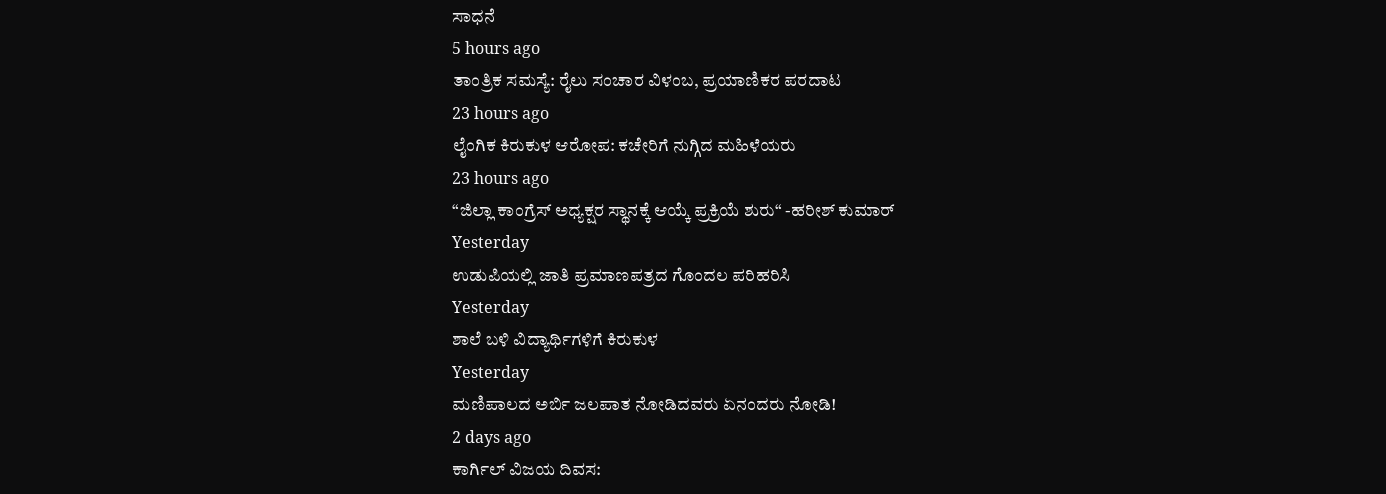ಸಾಧನೆ
5 hours ago
ತಾಂತ್ರಿಕ ಸಮಸ್ಯೆ: ರೈಲು ಸಂಚಾರ ವಿಳಂಬ, ಪ್ರಯಾಣಿಕರ ಪರದಾಟ
23 hours ago
ಲೈಂಗಿಕ ಕಿರುಕುಳ ಆರೋಪ: ಕಚೇರಿಗೆ ನುಗ್ಗಿದ ಮಹಿಳೆಯರು
23 hours ago
“ಜಿಲ್ಲಾ ಕಾಂಗ್ರೆಸ್ ಅಧ್ಯಕ್ಷರ ಸ್ಥಾನಕ್ಕೆ ಆಯ್ಕೆ ಪ್ರಕ್ರಿಯೆ ಶುರು“ -ಹರೀಶ್ ಕುಮಾರ್
Yesterday
ಉಡುಪಿಯಲ್ಲಿ ಜಾತಿ ಪ್ರಮಾಣಪತ್ರದ ಗೊಂದಲ ಪರಿಹರಿಸಿ
Yesterday
ಶಾಲೆ ಬಳಿ ವಿದ್ಯಾರ್ಥಿಗಳಿಗೆ ಕಿರುಕುಳ
Yesterday
ಮಣಿಪಾಲದ ಅರ್ಬಿ ಜಲಪಾತ ನೋಡಿದವರು ಏನಂದರು ನೋಡಿ!
2 days ago
ಕಾರ್ಗಿಲ್ ವಿಜಯ ದಿವಸ: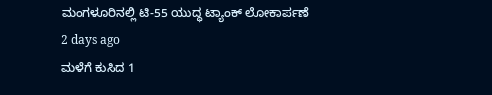ಮಂಗಳೂರಿನಲ್ಲಿ ಟಿ-55 ಯುದ್ಧ ಟ್ಯಾಂಕ್ ಲೋಕಾರ್ಪಣೆ
2 days ago
ಮಳೆಗೆ ಕುಸಿದ 1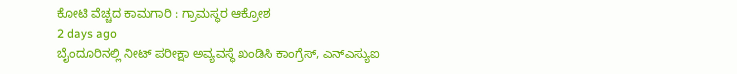ಕೋಟಿ ವೆಚ್ಚದ ಕಾಮಗಾರಿ : ಗ್ರಾಮಸ್ಥರ ಆಕ್ರೋಶ
2 days ago
ಬೈಂದೂರಿನಲ್ಲಿ ನೀಟ್ ಪರೀಕ್ಷಾ ಅವ್ಯವಸ್ಥೆ ಖಂಡಿಸಿ ಕಾಂಗ್ರೆಸ್, ಎನ್ಎಸ್ಯುಐ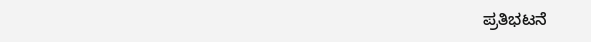ಪ್ರತಿಭಟನೆ